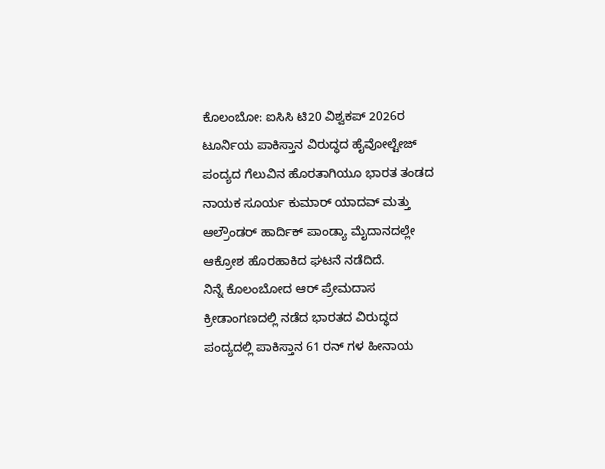ಕೊಲಂಬೋ: ಐಸಿಸಿ ಟಿ20 ವಿಶ್ವಕಪ್ 2026ರ ಟೂರ್ನಿಯ ಪಾಕಿಸ್ತಾನ ವಿರುದ್ಧದ ಹೈವೋಲ್ಟೇಜ್ ಪಂದ್ಯದ ಗೆಲುವಿನ ಹೊರತಾಗಿಯೂ ಭಾರತ ತಂಡದ ನಾಯಕ ಸೂರ್ಯ ಕುಮಾರ್ ಯಾದವ್ ಮತ್ತು ಆಲ್ರೌಂಡರ್ ಹಾರ್ದಿಕ್ ಪಾಂಡ್ಯಾ ಮೈದಾನದಲ್ಲೇ ಆಕ್ರೋಶ ಹೊರಹಾಕಿದ ಘಟನೆ ನಡೆದಿದೆ.
ನಿನ್ನೆ ಕೊಲಂಬೋದ ಆರ್ ಪ್ರೇಮದಾಸ ಕ್ರೀಡಾಂಗಣದಲ್ಲಿ ನಡೆದ ಭಾರತದ ವಿರುದ್ಧದ ಪಂದ್ಯದಲ್ಲಿ ಪಾಕಿಸ್ತಾನ 61 ರನ್ ಗಳ ಹೀನಾಯ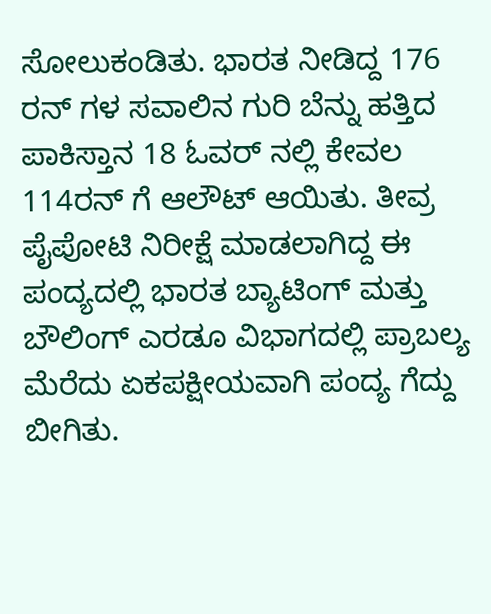ಸೋಲುಕಂಡಿತು. ಭಾರತ ನೀಡಿದ್ದ 176 ರನ್ ಗಳ ಸವಾಲಿನ ಗುರಿ ಬೆನ್ನು ಹತ್ತಿದ ಪಾಕಿಸ್ತಾನ 18 ಓವರ್ ನಲ್ಲಿ ಕೇವಲ 114ರನ್ ಗೆ ಆಲೌಟ್ ಆಯಿತು. ತೀವ್ರ ಪೈಪೋಟಿ ನಿರೀಕ್ಷೆ ಮಾಡಲಾಗಿದ್ದ ಈ ಪಂದ್ಯದಲ್ಲಿ ಭಾರತ ಬ್ಯಾಟಿಂಗ್ ಮತ್ತು ಬೌಲಿಂಗ್ ಎರಡೂ ವಿಭಾಗದಲ್ಲಿ ಪ್ರಾಬಲ್ಯ ಮೆರೆದು ಏಕಪಕ್ಷೀಯವಾಗಿ ಪಂದ್ಯ ಗೆದ್ದು ಬೀಗಿತು.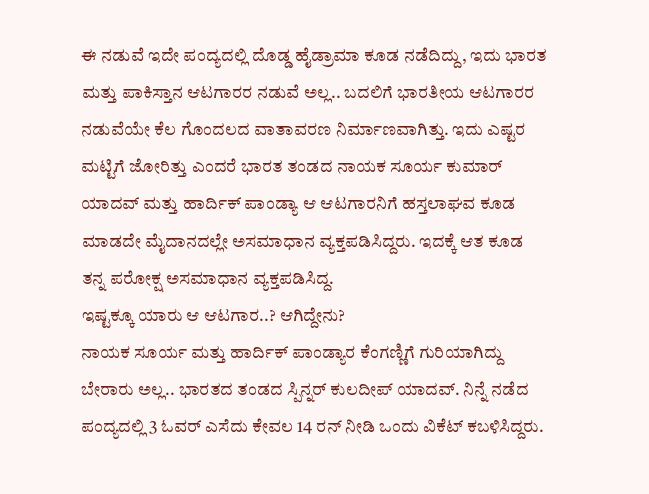ಈ ನಡುವೆ ಇದೇ ಪಂದ್ಯದಲ್ಲಿ ದೊಡ್ಡ ಹೈಡ್ರಾಮಾ ಕೂಡ ನಡೆದಿದ್ದು, ಇದು ಭಾರತ ಮತ್ತು ಪಾಕಿಸ್ತಾನ ಆಟಗಾರರ ನಡುವೆ ಅಲ್ಲ.. ಬದಲಿಗೆ ಭಾರತೀಯ ಆಟಗಾರರ ನಡುವೆಯೇ ಕೆಲ ಗೊಂದಲದ ವಾತಾವರಣ ನಿರ್ಮಾಣವಾಗಿತ್ತು. ಇದು ಎಷ್ಟರ ಮಟ್ಟಿಗೆ ಜೋರಿತ್ತು ಎಂದರೆ ಭಾರತ ತಂಡದ ನಾಯಕ ಸೂರ್ಯ ಕುಮಾರ್ ಯಾದವ್ ಮತ್ತು ಹಾರ್ದಿಕ್ ಪಾಂಡ್ಯಾ ಆ ಆಟಗಾರನಿಗೆ ಹಸ್ತಲಾಘವ ಕೂಡ ಮಾಡದೇ ಮೈದಾನದಲ್ಲೇ ಅಸಮಾಧಾನ ವ್ಯಕ್ತಪಡಿಸಿದ್ದರು. ಇದಕ್ಕೆ ಆತ ಕೂಡ ತನ್ನ ಪರೋಕ್ಷ ಅಸಮಾಧಾನ ವ್ಯಕ್ತಪಡಿಸಿದ್ದ.
ಇಷ್ಟಕ್ಕೂ ಯಾರು ಆ ಆಟಗಾರ..? ಆಗಿದ್ದೇನು?
ನಾಯಕ ಸೂರ್ಯ ಮತ್ತು ಹಾರ್ದಿಕ್ ಪಾಂಡ್ಯಾರ ಕೆಂಗಣ್ಣಿಗೆ ಗುರಿಯಾಗಿದ್ದು ಬೇರಾರು ಅಲ್ಲ.. ಭಾರತದ ತಂಡದ ಸ್ಪಿನ್ನರ್ ಕುಲದೀಪ್ ಯಾದವ್. ನಿನ್ನೆ ನಡೆದ ಪಂದ್ಯದಲ್ಲಿ 3 ಓವರ್ ಎಸೆದು ಕೇವಲ 14 ರನ್ ನೀಡಿ ಒಂದು ವಿಕೆಟ್ ಕಬಳಿಸಿದ್ದರು.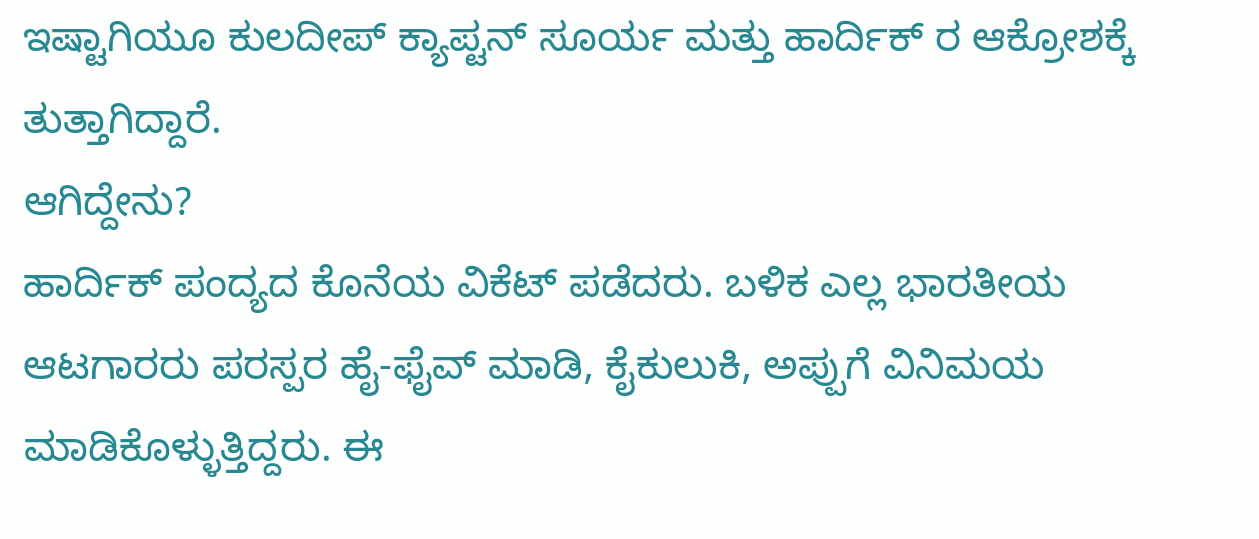ಇಷ್ಟಾಗಿಯೂ ಕುಲದೀಪ್ ಕ್ಯಾಪ್ಟನ್ ಸೂರ್ಯ ಮತ್ತು ಹಾರ್ದಿಕ್ ರ ಆಕ್ರೋಶಕ್ಕೆ ತುತ್ತಾಗಿದ್ದಾರೆ.
ಆಗಿದ್ದೇನು?
ಹಾರ್ದಿಕ್ ಪಂದ್ಯದ ಕೊನೆಯ ವಿಕೆಟ್ ಪಡೆದರು. ಬಳಿಕ ಎಲ್ಲ ಭಾರತೀಯ ಆಟಗಾರರು ಪರಸ್ಪರ ಹೈ-ಫೈವ್ ಮಾಡಿ, ಕೈಕುಲುಕಿ, ಅಪ್ಪುಗೆ ವಿನಿಮಯ ಮಾಡಿಕೊಳ್ಳುತ್ತಿದ್ದರು. ಈ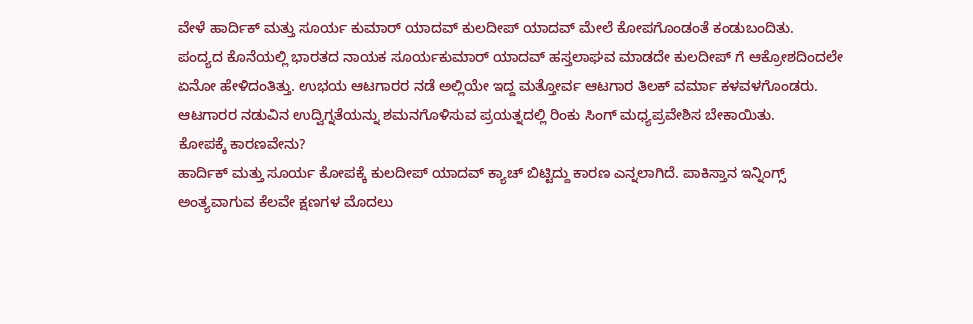ವೇಳೆ ಹಾರ್ದಿಕ್ ಮತ್ತು ಸೂರ್ಯ ಕುಮಾರ್ ಯಾದವ್ ಕುಲದೀಪ್ ಯಾದವ್ ಮೇಲೆ ಕೋಪಗೊಂಡಂತೆ ಕಂಡುಬಂದಿತು.
ಪಂದ್ಯದ ಕೊನೆಯಲ್ಲಿ ಭಾರತದ ನಾಯಕ ಸೂರ್ಯಕುಮಾರ್ ಯಾದವ್ ಹಸ್ತಲಾಘವ ಮಾಡದೇ ಕುಲದೀಪ್ ಗೆ ಆಕ್ರೋಶದಿಂದಲೇ ಏನೋ ಹೇಳಿದಂತಿತ್ತು. ಉಭಯ ಆಟಗಾರರ ನಡೆ ಅಲ್ಲಿಯೇ ಇದ್ದ ಮತ್ತೋರ್ವ ಆಟಗಾರ ತಿಲಕ್ ವರ್ಮಾ ಕಳವಳಗೊಂಡರು. ಆಟಗಾರರ ನಡುವಿನ ಉದ್ವಿಗ್ನತೆಯನ್ನು ಶಮನಗೊಳಿಸುವ ಪ್ರಯತ್ನದಲ್ಲಿ ರಿಂಕು ಸಿಂಗ್ ಮಧ್ಯಪ್ರವೇಶಿಸ ಬೇಕಾಯಿತು.
ಕೋಪಕ್ಕೆ ಕಾರಣವೇನು?
ಹಾರ್ದಿಕ್ ಮತ್ತು ಸೂರ್ಯ ಕೋಪಕ್ಕೆ ಕುಲದೀಪ್ ಯಾದವ್ ಕ್ಯಾಚ್ ಬಿಟ್ಟಿದ್ದು ಕಾರಣ ಎನ್ನಲಾಗಿದೆ. ಪಾಕಿಸ್ತಾನ ಇನ್ನಿಂಗ್ಸ್ ಅಂತ್ಯವಾಗುವ ಕೆಲವೇ ಕ್ಷಣಗಳ ಮೊದಲು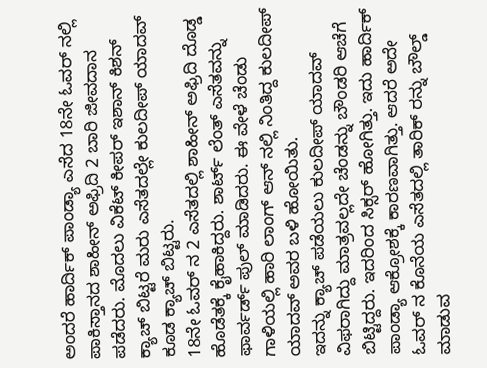ಅಂದರೆ ಹಾರ್ದಿಕ್ ಪಾಂಡ್ಯಾ ಎಸೆದ 18ನೇ ಓವರ್ ನಲ್ಲಿ ಪಾಕಿಸ್ತಾನದ ಶಾಹೀನ್ ಅಫ್ರಿದಿ 2 ಬಾರಿ ಜೀವದಾನ ಪಡೆದರು. ಮೊದಲು ವಿಕೆಟ್ ಕೀಪರ್ ಇಶಾನ್ ಕಿಶನ್ ಕ್ಯಾಚ್ ಬಿಟ್ಟರೆ ಮರು ಎಸೆತದಲ್ಲೇ ಕುಲದೀಪ್ ಯಾದವ್ ಕೂಡ ಕ್ಯಾಚ್ ಬಿಟ್ಟರು.
18ನೇ ಓವರ್ ನ 2 ಎಸೆತದಲ್ಲಿ ಶಾಹೀನ್ ಅಫ್ರಿದಿ ದೊಡ್ಡ ಹೊಡೆತಕ್ಕೆ ಕೈಹಾಕಿದ್ದರು. ಶಾರ್ಟ್ ಲೆಂತ್ ಎಸೆತವನ್ನು ಫಾರ್ವರ್ಡ್ ಪುಲ್ ಮಾಡಿದರು. ಈ ವೇಳೆ ಚೆಂಡು ಗಾಳಿಯಲ್ಲಿ ಹಾರಿ ಲಾಂಗ್ ಆನ್ ನಲ್ಲಿ ನಿಂತಿದ್ದ ಕುಲದೀಪ್ ಯಾದವ್ ಅವರ ಬಳಿ ಹೋಯಿತು.
ಇದನ್ನು ಕ್ಯಾಚ್ ಪಡೆಯಲು ಕುಲದೀಪ್ ಯಾದವ್ ವಿಫರಾಗಿದ್ದು ಮಾತ್ರವಲ್ಲದೇ ಚೆಂಡನ್ನು ಬೌಂಡರಿ ಆಚೆಗೆ ಬಿಟ್ಟಿದ್ದರು. ಇದರಿಂದ ಸಿಕ್ಸರ್ ಹೋಗಿತ್ತು. ಇದು ಹಾರ್ದಿಕ್ ಪಾಂಡ್ಯಾ ಆಕ್ರೋಶಕ್ಕೆ ಕಾರಣವಾಗಿತ್ತು. ಆದರೆ ಅದೇ ಓವರ್ ನ ಕೊನೆಯ ಎಸೆತದಲ್ಲಿ ತಾರಿಕ್ ರನ್ನು ಬೌಲ್ಡ್ ಮಾಡುವ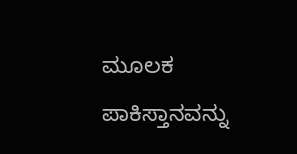ಮೂಲಕ ಪಾಕಿಸ್ತಾನವನ್ನು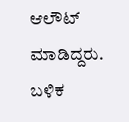ಆಲೌಟ್ ಮಾಡಿದ್ದರು. ಬಳಿಕ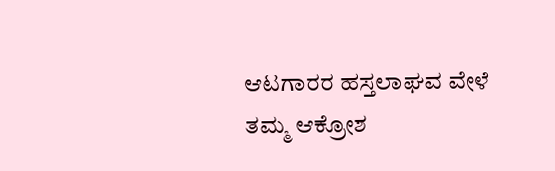ಆಟಗಾರರ ಹಸ್ತಲಾಘವ ವೇಳೆ ತಮ್ಮ ಆಕ್ರೋಶ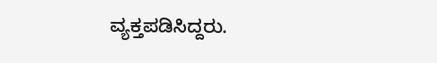ವ್ಯಕ್ತಪಡಿಸಿದ್ದರು.